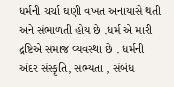ધર્મની ચર્ચા ઘણી વખત અનાયાસે થતી અને સંભાળતી હોય છે .ધર્મ એ મારી દ્રષ્ટિએ સમાજ વ્યવસ્થા છે . ધર્મની અંદર સંસ્કૃતિ, સભ્યતા , સંબંધ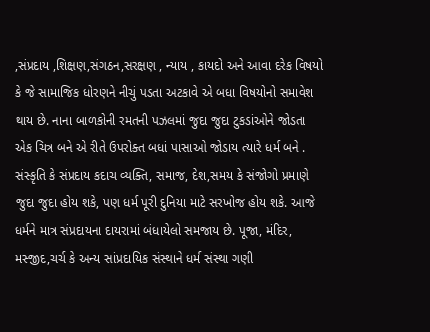,સંપ્રદાય ,શિક્ષણ,સંગઠન,સરક્ષણ , ન્યાય , કાયદો અને આવા દરેક વિષયો કે જે સામાજિક ધોરણને નીચું પડતા અટકાવે એ બધા વિષયોનો સમાવેશ થાય છે. નાના બાળકોની રમતની પઝલમાં જુદા જુદા ટુકડાંઓને જોડતા એક ચિત્ર બને એ રીતે ઉપરોક્ત બધાં પાસાઓ જોડાય ત્યારે ધર્મ બને . સંસ્કૃતિ કે સંપ્રદાય કદાચ વ્યક્તિ, સમાજ, દેશ,સમય કે સંજોગો પ્રમાણે જુદા જુદા હોય શકે, પણ ધર્મ પૂરી દુનિયા માટે સરખોજ હોય શકે. આજે ધર્મને માત્ર સંપ્રદાયના દાયરામાં બંધાયેલો સમજાય છે. પૂજા, મંદિર, મસ્જીદ,ચર્ચ કે અન્ય સાંપ્રદાયિક સંસ્થાને ધર્મ સંસ્થા ગણી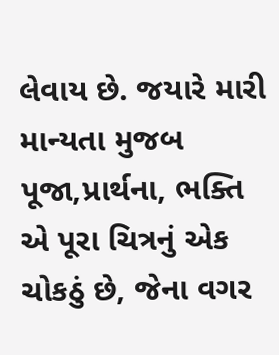લેવાય છે. જયારે મારી માન્યતા મુજબ પૂજા,પ્રાર્થના, ભક્તિ એ પૂરા ચિત્રનું એક ચોકઠું છે, જેના વગર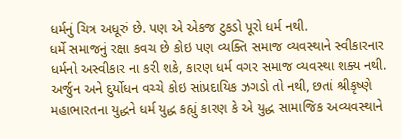ધર્મનું ચિત્ર અધૂરું છે. પણ એ એકજ ટુકડો પૂરો ધર્મ નથી.
ધર્મે સમાજનું રક્ષા કવચ છે કોઇ પણ વ્યક્તિ સમાજ વ્યવસ્થાને સ્વીકારનાર ધર્મનો અસ્વીકાર ના કરી શકે, કારણ ધર્મ વગર સમાજ વ્યવસ્થા શક્ય નથી. અર્જુન અને દુર્યોધન વચ્ચે કોઇ સાંપ્રદાયિક ઝગડો તો નથી, છતાં શ્રીકૃષ્ણે મહાભારતના યુદ્ધને ધર્મ યુદ્ધ કહ્યું કારણ કે એ યુદ્ધ સામાજિક અવ્યવસ્થાને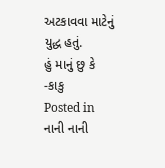અટકાવવા માટેનું યુદ્ધ હતું.
હું માનું છુ કે -કાકુ
Posted in નાની નાની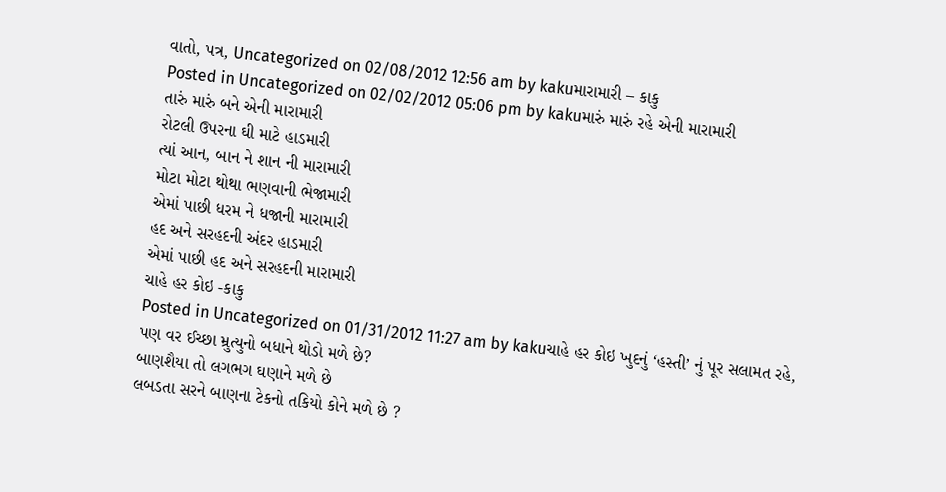વાતો, પત્ર, Uncategorized on 02/08/2012 12:56 am by kakuમારામારી – કાકુ
Posted in Uncategorized on 02/02/2012 05:06 pm by kakuમારું મારું રહે એની મારામારી
તારું મારું બને એની મારામારી
રોટલી ઉપરના ઘી માટે હાડમારી
ત્યાં આન, બાન ને શાન ની મારામારી
મોટા મોટા થોથા ભણવાની ભેજામારી
એમાં પાછી ધરમ ને ધજાની મારામારી
હદ અને સરહદની અંદર હાડમારી
એમાં પાછી હદ અને સરહદની મારામારી
ચાહે હર કોઇ -કાકુ
Posted in Uncategorized on 01/31/2012 11:27 am by kakuચાહે હર કોઇ ખુદનું ‘હસ્તી’ નું પૂર સલામત રહે,
પણ વર ઈચ્છા મ્રુત્યુનો બધાને થોડો મળે છે?
બાણશૈયા તો લગભગ ઘણાને મળે છે
લબડતા સરને બાણના ટેકનો તકિયો કોને મળે છે ?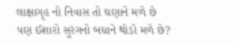લાક્ષાગૃહ નો નિવાસ તો ઘણાને મળે છે
પણ ઈશારો સુરંગનો બધાને થોડો મળે છે?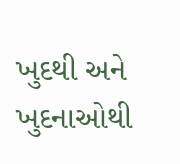ખુદથી અને ખુદનાઓથી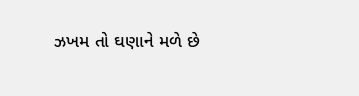ઝખમ તો ઘણાને મળે છે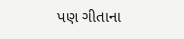પણ ગીતાના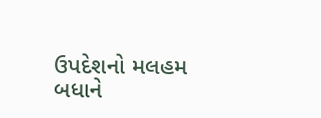ઉપદેશનો મલહમ બધાને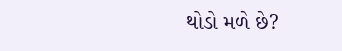થોડો મળે છે?